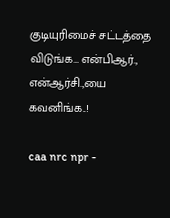குடியுரிமைச் சட்டத்தை விடுங்க… என்பிஆர்., என்ஆர்சி.,யை கவனிங்க..!

caa nrc npr -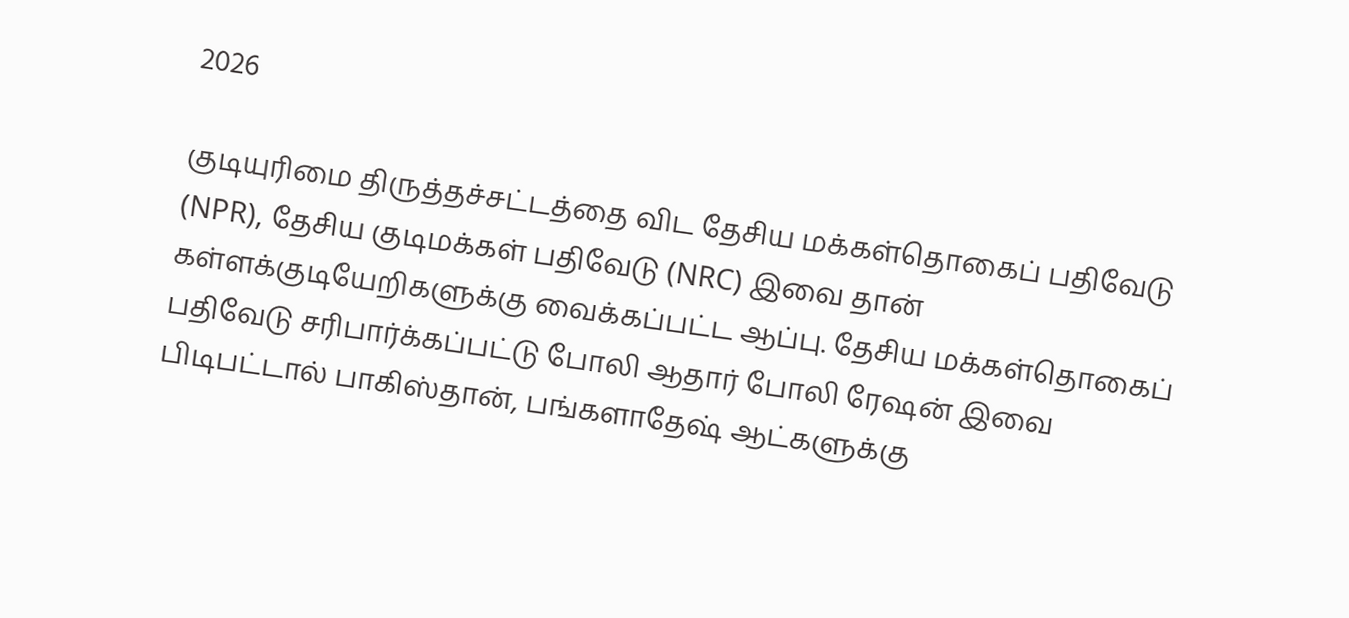2026

குடியுரிமை திருத்தச்சட்டத்தை விட தேசிய மக்கள்தொகைப் பதிவேடு (NPR), தேசிய குடிமக்கள் பதிவேடு (NRC) இவை தான் கள்ளக்குடியேறிகளுக்கு வைக்கப்பட்ட ஆப்பு. தேசிய மக்கள்தொகைப் பதிவேடு சரிபார்க்கப்பட்டு போலி ஆதார் போலி ரேஷன் இவை பிடிபட்டால் பாகிஸ்தான், பங்களாதேஷ் ஆட்களுக்கு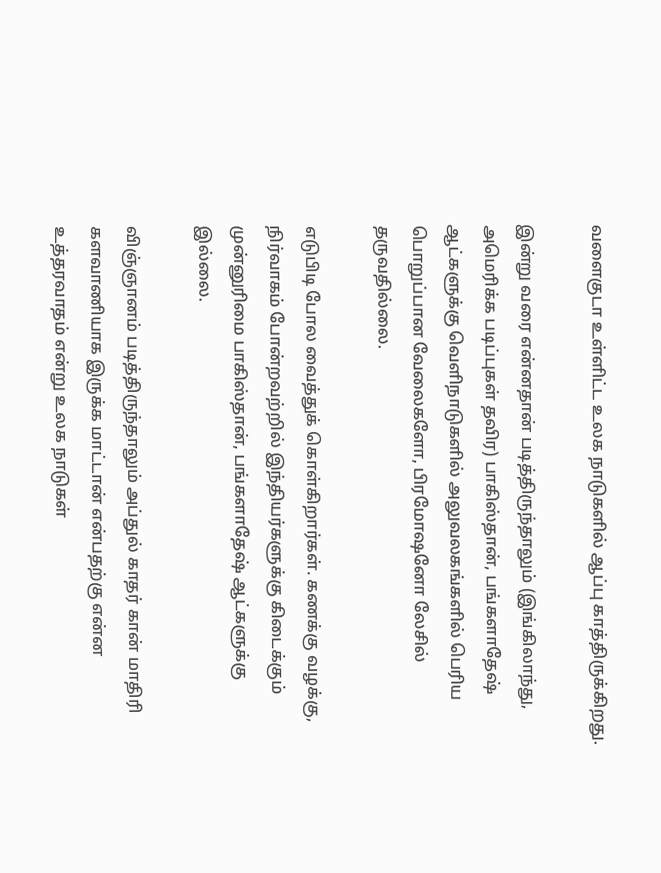வளைகுடா உள்ளிட்ட உலக நாடுகளில் ஆப்பு காத்திருக்கிறது.

இன்று வரை என்னதான் படித்திருந்தாலும் (இங்கிலாந்து, அமெரிக்க படிப்புகள் தவிர) பாகிஸ்தான், பங்களாதேஷ் ஆட்களுக்கு வெளிநாடுகளில் அலுவலகங்களில் பெரிய பொறுப்பான வேலைகளோ, பிரமோஷனோ லேசில் தருவதில்லை.

எடுபிடி போல வைத்துக் கொள்கிறார்கள். கணக்கு வழக்கு, நிர்வாகம் போன்றவற்றில் இந்தியர்களுக்கு கிடைக்கும் முன்னுரிமை பாகிஸ்தான், பங்களாதேஷ் ஆட்களுக்கு இல்லை.

விஞ்ஞானம் படித்திருந்தாலும் அப்துல் காதர் கான் மாதிரி களவாணியாக இருக்க மாட்டான் என்பதற்கு என்ன உத்தரவாதம் என்று உலக நாடுகள்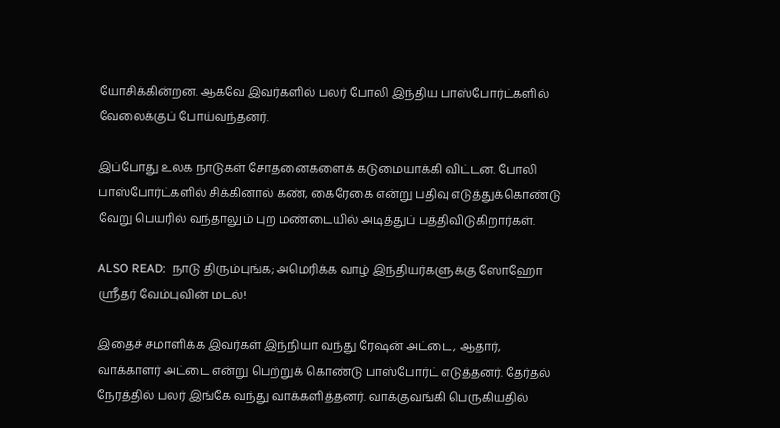யோசிக்கின்றன. ஆகவே இவர்களில் பலர் போலி இந்திய பாஸ்போர்ட்களில் வேலைக்குப் போய்வந்தனர்.

இப்போது உலக நாடுகள் சோதனைகளைக் கடுமையாக்கி விட்டன. போலி பாஸ்போர்ட்களில் சிக்கினால் கண், கைரேகை என்று பதிவு எடுத்துக்கொண்டு வேறு பெயரில் வந்தாலும் புற மண்டையில் அடித்துப் பத்திவிடுகிறார்கள்.

ALSO READ:  நாடு திரும்புங்க; அமெரிக்க வாழ் இந்தியர்களுக்கு ஸோஹோ ஸ்ரீதர் வேம்புவின் மடல்!

இதைச் சமாளிக்க இவர்கள் இந்நியா வந்து ரேஷன் அட்டை, ஆதார், வாக்காளர் அட்டை என்று பெற்றுக் கொண்டு பாஸ்போர்ட் எடுத்தனர். தேர்தல் நேரத்தில் பலர் இங்கே வந்து வாக்களித்தனர். வாக்குவங்கி பெருகியதில்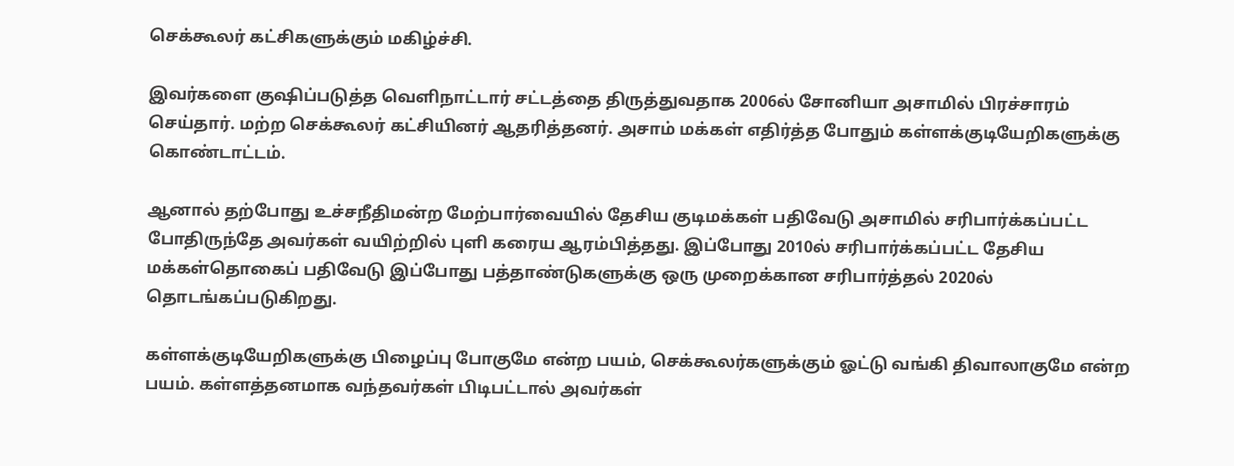செக்கூலர் கட்சிகளுக்கும் மகிழ்ச்சி.

இவர்களை குஷிப்படுத்த வெளிநாட்டார் சட்டத்தை திருத்துவதாக 2006ல் சோனியா அசாமில் பிரச்சாரம் செய்தார். மற்ற செக்கூலர் கட்சியினர் ஆதரித்தனர். அசாம் மக்கள் எதிர்த்த போதும் கள்ளக்குடியேறிகளுக்கு கொண்டாட்டம்.

ஆனால் தற்போது உச்சநீதிமன்ற மேற்பார்வையில் தேசிய குடிமக்கள் பதிவேடு அசாமில் சரிபார்க்கப்பட்ட போதிருந்தே அவர்கள் வயிற்றில் புளி கரைய ஆரம்பித்தது. இப்போது 2010ல் சரிபார்க்கப்பட்ட தேசிய மக்கள்தொகைப் பதிவேடு இப்போது பத்தாண்டுகளுக்கு ஒரு முறைக்கான சரிபார்த்தல் 2020ல் தொடங்கப்படுகிறது.

கள்ளக்குடியேறிகளுக்கு பிழைப்பு போகுமே என்ற பயம், செக்கூலர்களுக்கும் ஓட்டு வங்கி திவாலாகுமே என்ற பயம். கள்ளத்தனமாக வந்தவர்கள் பிடிபட்டால் அவர்கள்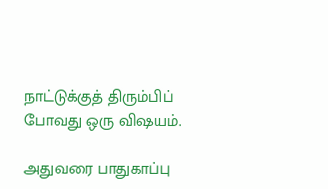நாட்டுக்குத் திரும்பிப் போவது ஒரு விஷயம்.

அதுவரை பாதுகாப்பு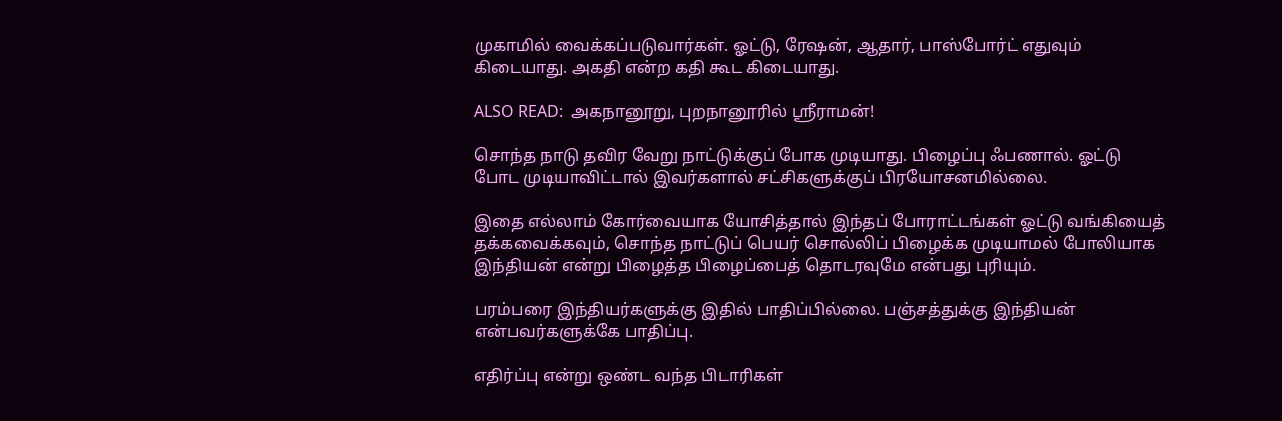முகாமில் வைக்கப்படுவார்கள். ஓட்டு, ரேஷன், ஆதார், பாஸ்போர்ட் எதுவும் கிடையாது. அகதி என்ற கதி கூட கிடையாது.

ALSO READ:  அகநானூறு, புறநானூரில் ஸ்ரீராமன்!

சொந்த நாடு தவிர வேறு நாட்டுக்குப் போக முடியாது. பிழைப்பு ஃபணால். ஓட்டு போட முடியாவிட்டால் இவர்களால் சட்சிகளுக்குப் பிரயோசனமில்லை.

இதை எல்லாம் கோர்வையாக யோசித்தால் இந்தப் போராட்டங்கள் ஓட்டு வங்கியைத் தக்கவைக்கவும், சொந்த நாட்டுப் பெயர் சொல்லிப் பிழைக்க முடியாமல் போலியாக இந்தியன் என்று பிழைத்த பிழைப்பைத் தொடரவுமே என்பது புரியும்.

பரம்பரை இந்தியர்களுக்கு இதில் பாதிப்பில்லை. பஞ்சத்துக்கு இந்தியன் என்பவர்களுக்கே பாதிப்பு.

எதிர்ப்பு என்று ஒண்ட வந்த பிடாரிகள்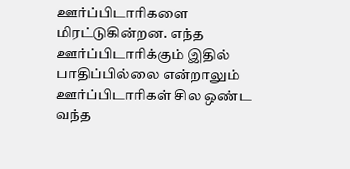ஊர்ப்பிடாரிகளை மிரட்டுகின்றன. எந்த ஊர்ப்பிடாரிக்கும் இதில் பாதிப்பில்லை என்றாலும் ஊர்ப்பிடாரிகள் சில ஒண்ட வந்த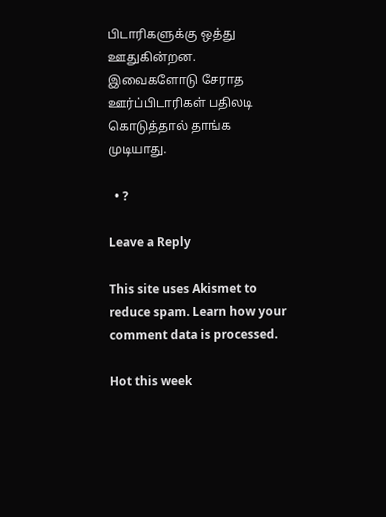பிடாரிகளுக்கு ஒத்து ஊதுகின்றன. இவைகளோடு சேராத ஊர்ப்பிடாரிகள் பதிலடி கொடுத்தால் தாங்க முடியாது.

  • ?

Leave a Reply

This site uses Akismet to reduce spam. Learn how your comment data is processed.

Hot this week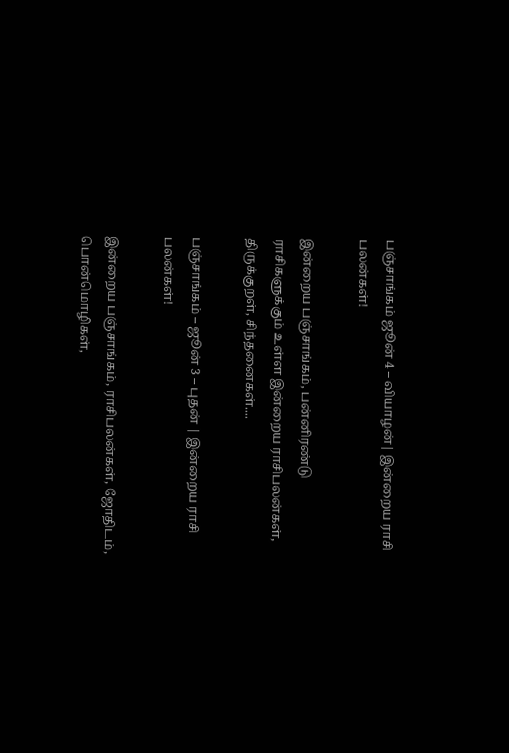பஞ்சாங்கம் ஜூன் 4 – வியாழன்| இன்றைய ராசி பலன்கள்!

இன்றைய பஞ்சாங்கம், பன்னிரண்டு ராசிகளுக்கும் உள்ள இன்றைய ராசிபலன்கள், திருக்குறள், சிந்தனைகள்....

பஞ்சாங்கம் – ஜூன் 3 – புதன் | இன்றைய ராசி பலன்கள்!

இன்றைய பஞ்சாங்கம், ராசிபலன்கள், ஜோதிடம், பொன்மொழிகள்,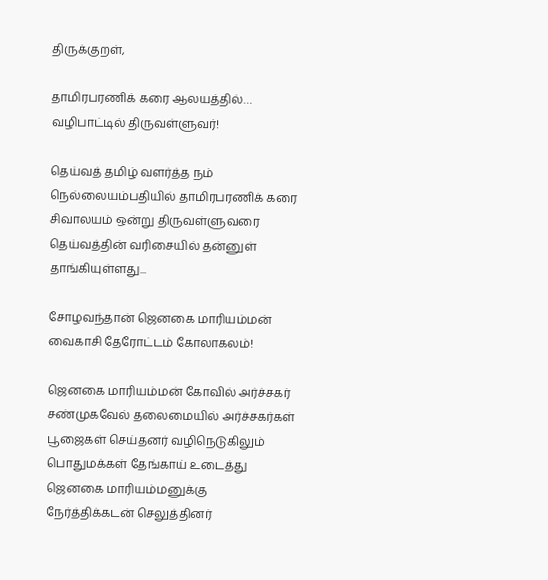திருக்குறள்,

தாமிரபரணிக் கரை ஆலயத்தில்… வழிபாட்டில் திருவள்ளுவர்!

தெய்வத் தமிழ் வளர்த்த நம் நெல்லையம்பதியில் தாமிரபரணிக் கரை சிவாலயம் ஒன்று திருவள்ளுவரை தெய்வத்தின் வரிசையில் தன்னுள் தாங்கியுள்ளது...

சோழவந்தான் ஜெனகை மாரியம்மன் வைகாசி தேரோட்டம் கோலாகலம்!

ஜெனகை மாரியம்மன் கோவில் அர்ச்சகர் சண்முகவேல் தலைமையில் அர்ச்சகர்கள் பூஜைகள் செய்தனர் வழிநெடுகிலும் பொதுமக்கள் தேங்காய் உடைத்து ஜெனகை மாரியம்மனுக்கு நேர்த்திக்கடன் செலுத்தினர்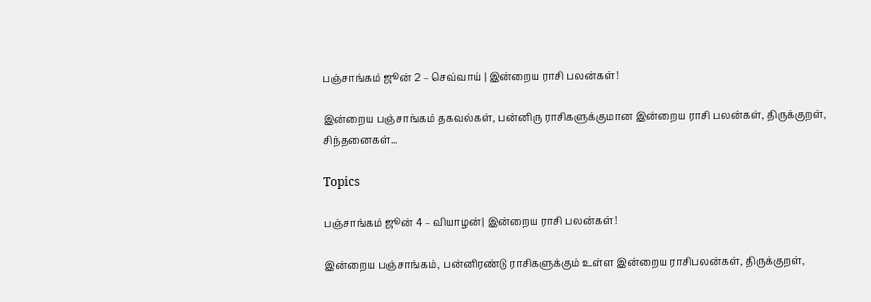பஞ்சாங்கம் ஜூன் 2 – செவ்வாய் | இன்றைய ராசி பலன்கள்!

இன்றைய பஞ்சாங்கம் தகவல்கள், பன்னிரு ராசிகளுக்குமான இன்றைய ராசி பலன்கள், திருக்குறள், சிந்தனைகள்...

Topics

பஞ்சாங்கம் ஜூன் 4 – வியாழன்| இன்றைய ராசி பலன்கள்!

இன்றைய பஞ்சாங்கம், பன்னிரண்டு ராசிகளுக்கும் உள்ள இன்றைய ராசிபலன்கள், திருக்குறள்,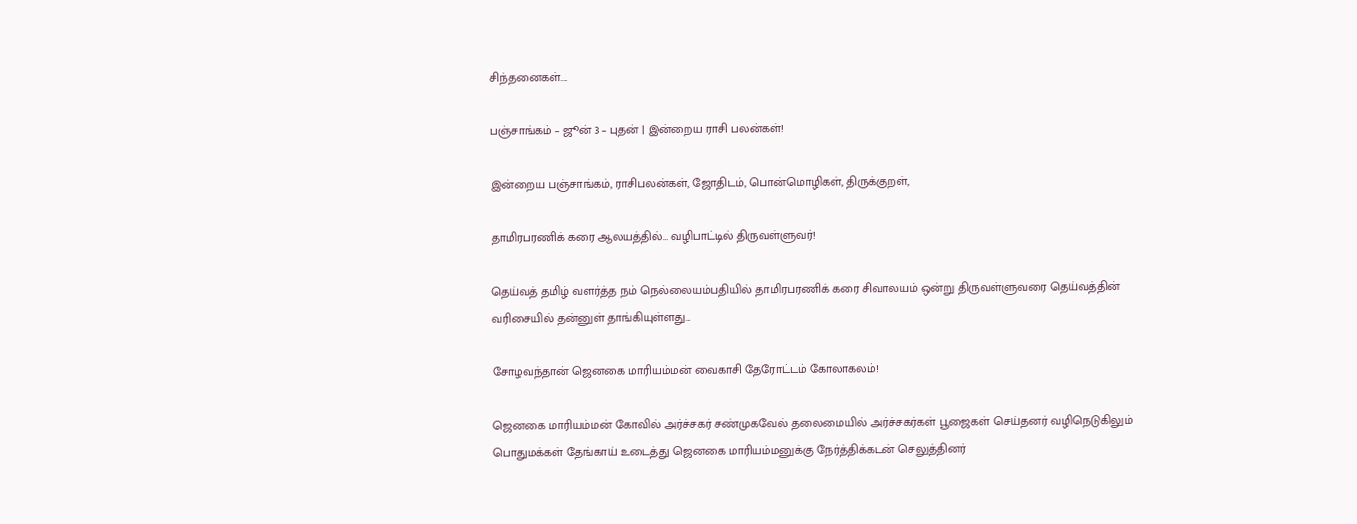சிந்தனைகள்....

பஞ்சாங்கம் – ஜூன் 3 – புதன் | இன்றைய ராசி பலன்கள்!

இன்றைய பஞ்சாங்கம், ராசிபலன்கள், ஜோதிடம், பொன்மொழிகள், திருக்குறள்,

தாமிரபரணிக் கரை ஆலயத்தில்… வழிபாட்டில் திருவள்ளுவர்!

தெய்வத் தமிழ் வளர்த்த நம் நெல்லையம்பதியில் தாமிரபரணிக் கரை சிவாலயம் ஒன்று திருவள்ளுவரை தெய்வத்தின் வரிசையில் தன்னுள் தாங்கியுள்ளது...

சோழவந்தான் ஜெனகை மாரியம்மன் வைகாசி தேரோட்டம் கோலாகலம்!

ஜெனகை மாரியம்மன் கோவில் அர்ச்சகர் சண்முகவேல் தலைமையில் அர்ச்சகர்கள் பூஜைகள் செய்தனர் வழிநெடுகிலும் பொதுமக்கள் தேங்காய் உடைத்து ஜெனகை மாரியம்மனுக்கு நேர்த்திக்கடன் செலுத்தினர்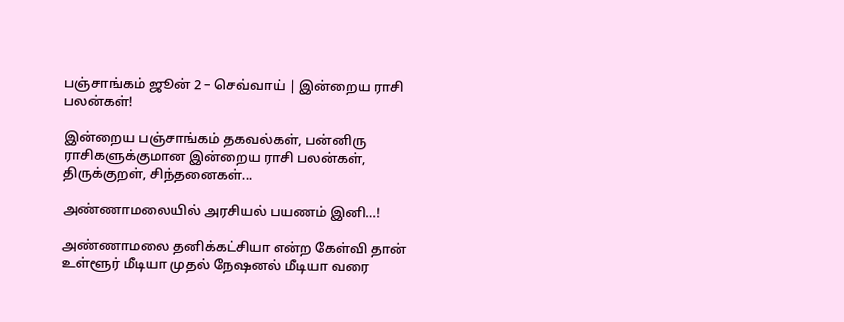பஞ்சாங்கம் ஜூன் 2 – செவ்வாய் | இன்றைய ராசி பலன்கள்!

இன்றைய பஞ்சாங்கம் தகவல்கள், பன்னிரு ராசிகளுக்குமான இன்றைய ராசி பலன்கள், திருக்குறள், சிந்தனைகள்...

அண்ணாமலையில் அரசியல் பயணம் இனி…!

அண்ணாமலை தனிக்கட்சியா என்ற கேள்வி தான் உள்ளூர் மீடியா முதல் நேஷனல் மீடியா வரை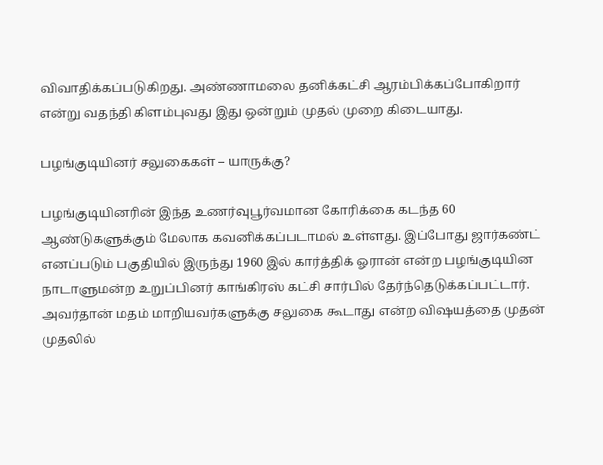விவாதிக்கப்படுகிறது. அண்ணாமலை தனிக்கட்சி ஆரம்பிக்கப்போகிறார் என்று வதந்தி கிளம்புவது இது ஒன்றும் முதல் முறை கிடையாது.

பழங்குடியினர் சலுகைகள் – யாருக்கு?

பழங்குடியினரின் இந்த உணர்வுபூர்வமான கோரிக்கை கடந்த 60 ஆண்டுகளுக்கும் மேலாக கவனிக்கப்படாமல் உள்ளது. இப்போது ஜார்கண்ட் எனப்படும் பகுதியில் இருந்து 1960 இல் கார்த்திக் ஓரான் என்ற பழங்குடியின நாடாளுமன்ற உறுப்பினர் காங்கிரஸ் கட்சி சார்பில் தேர்ந்தெடுக்கப்பட்டார். அவர்தான் மதம் மாறியவர்களுக்கு சலுகை கூடாது என்ற விஷயத்தை முதன் முதலில்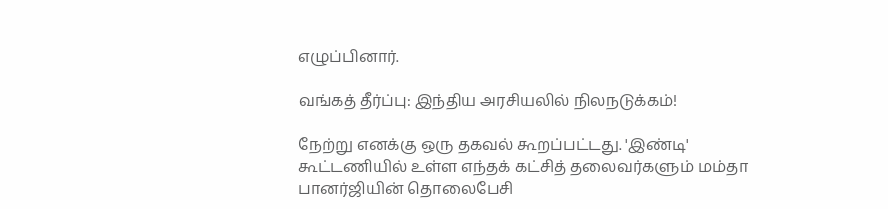எழுப்பினார்.

வங்கத் தீர்ப்பு: இந்திய அரசியலில் நிலநடுக்கம்!

நேற்று எனக்கு ஒரு தகவல் கூறப்பட்டது. 'இண்டி' கூட்டணியில் உள்ள எந்தக் கட்சித் தலைவர்களும் மம்தா பானர்ஜியின் தொலைபேசி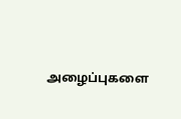அழைப்புகளை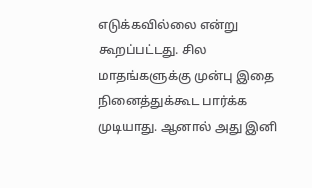எடுக்கவில்லை என்று கூறப்பட்டது. சில மாதங்களுக்கு முன்பு இதை நினைத்துக்கூட பார்க்க முடியாது. ஆனால் அது இனி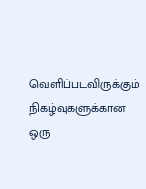வெளிப்படவிருக்கும் நிகழ்வுகளுக்கான ஒரு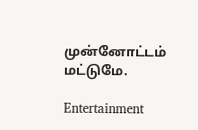முன்னோட்டம் மட்டுமே.

Entertainment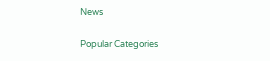News

Popular Categories